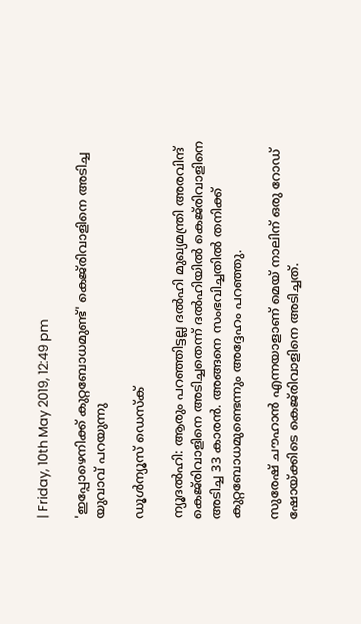| Friday, 10th May 2019, 12:49 pm

'ഇപ്പോഴെനിക്ക് കുറ്റബോധമുണ്ട്' കെജ്‌രിവാളിനെ അടിച്ച യുവാവ് പറയുന്നു

ഡൂള്‍ന്യൂസ് ഡെസ്‌ക്

ന്യൂദല്‍ഹി: ആരും പറഞ്ഞിട്ടല്ല ദല്‍ഹി മുഖ്യമന്ത്രി അരവിന്ദ് കെജ്‌രിവാളിനെ അടിച്ചതെന്ന് ദല്‍ഹിയില്‍ കെജ്‌രിവാളിനെ അടിച്ച 33 കാരന്‍. അങ്ങനെ സംഭവിച്ചതില്‍ തനിക്ക് കുറ്റബോധമുണ്ടെന്നും അദ്ദേഹം പറഞ്ഞു.

സുരേഷ് ചൗഹാന്‍ എന്നയാളാണ് മെയ് നാലിന് ഒരു റോഡ് ഷോയ്ക്കിടെ കെജ്‌രിവാളിനെ അടിച്ചത്.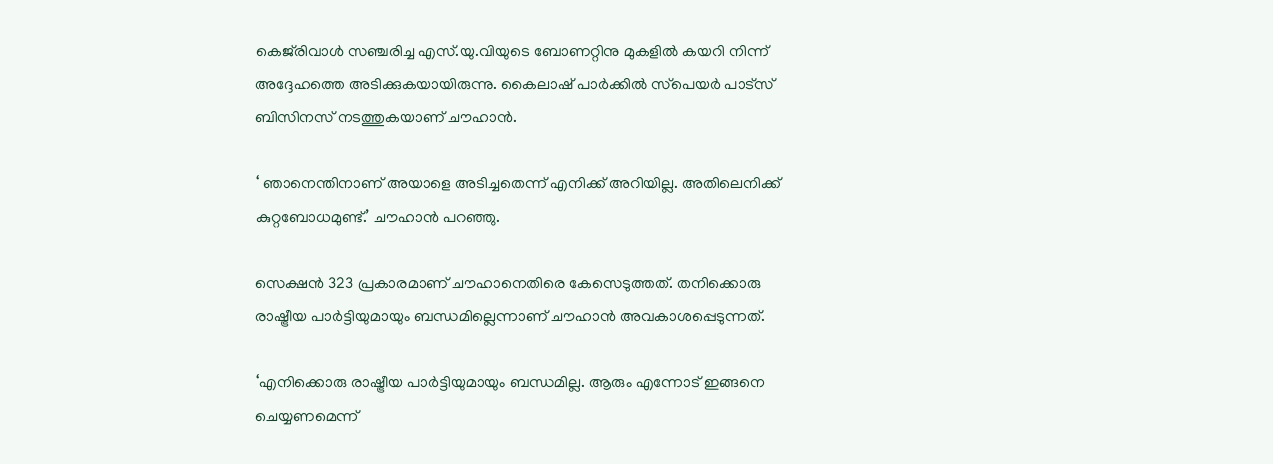കെജ്‌രിവാള്‍ സഞ്ചരിച്ച എസ്.യു.വിയുടെ ബോണറ്റിനു മുകളില്‍ കയറി നിന്ന് അദ്ദേഹത്തെ അടിക്കുകയായിരുന്നു. കൈലാഷ് പാര്‍ക്കില്‍ സ്‌പെയര്‍ പാട്‌സ് ബിസിനസ് നടത്തുകയാണ് ചൗഹാന്‍.

‘ ഞാനെന്തിനാണ് അയാളെ അടിച്ചതെന്ന് എനിക്ക് അറിയില്ല. അതിലെനിക്ക് കുറ്റബോധമുണ്ട്.’ ചൗഹാന്‍ പറഞ്ഞു.

സെക്ഷന്‍ 323 പ്രകാരമാണ് ചൗഹാനെതിരെ കേസെടുത്തത്. തനിക്കൊരു രാഷ്ട്രീയ പാര്‍ട്ടിയുമായും ബന്ധമില്ലെന്നാണ് ചൗഹാന്‍ അവകാശപ്പെടുന്നത്.

‘എനിക്കൊരു രാഷ്ട്രീയ പാര്‍ട്ടിയുമായും ബന്ധമില്ല. ആരും എന്നോട് ഇങ്ങനെ ചെയ്യണമെന്ന്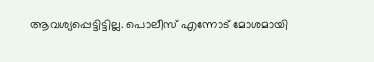ആവശ്യപ്പെട്ടിട്ടില്ല. പൊലീസ് എന്നോട് മോശമായി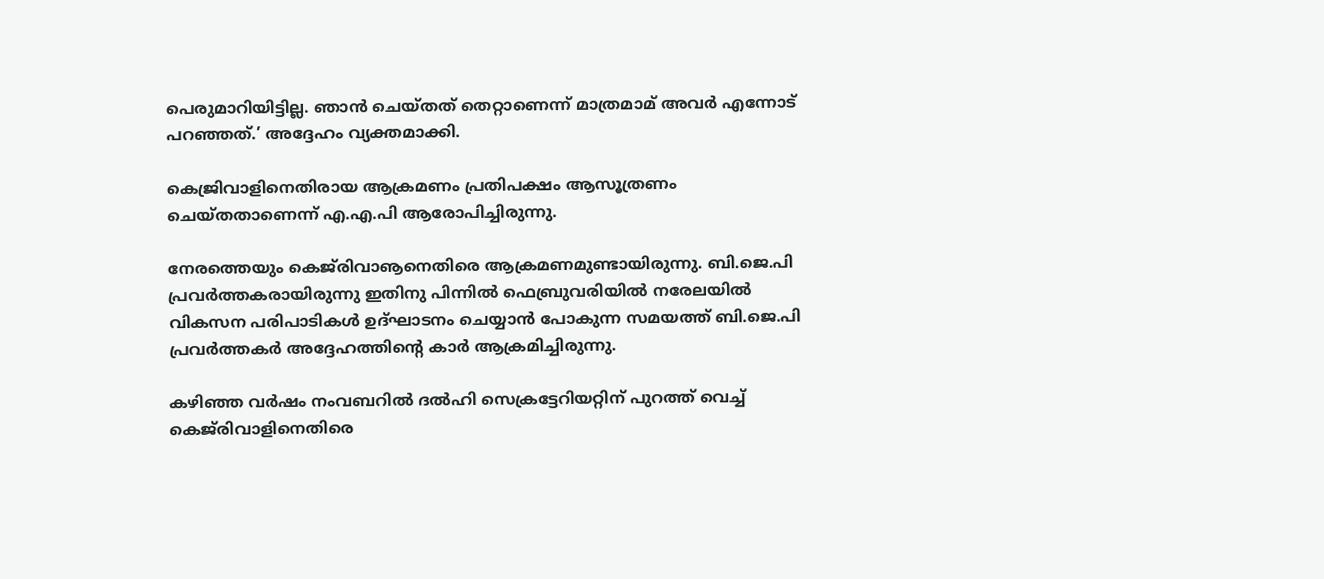പെരുമാറിയിട്ടില്ല. ഞാന്‍ ചെയ്തത് തെറ്റാണെന്ന് മാത്രമാമ് അവര്‍ എന്നോട് പറഞ്ഞത്.’ അദ്ദേഹം വ്യക്തമാക്കി.

കെജ്രിവാളിനെതിരായ ആക്രമണം പ്രതിപക്ഷം ആസൂത്രണം ചെയ്തതാണെന്ന് എ.എ.പി ആരോപിച്ചിരുന്നു.

നേരത്തെയും കെജ്‌രിവാൡനെതിരെ ആക്രമണമുണ്ടായിരുന്നു. ബി.ജെ.പി പ്രവര്‍ത്തകരായിരുന്നു ഇതിനു പിന്നില്‍ ഫെബ്രുവരിയില്‍ നരേലയില്‍ വികസന പരിപാടികള്‍ ഉദ്ഘാടനം ചെയ്യാന്‍ പോകുന്ന സമയത്ത് ബി.ജെ.പി പ്രവര്‍ത്തകര്‍ അദ്ദേഹത്തിന്റെ കാര്‍ ആക്രമിച്ചിരുന്നു.

കഴിഞ്ഞ വര്‍ഷം നംവബറില്‍ ദല്‍ഹി സെക്രട്ടേറിയറ്റിന് പുറത്ത് വെച്ച് കെജ്‌രിവാളിനെതിരെ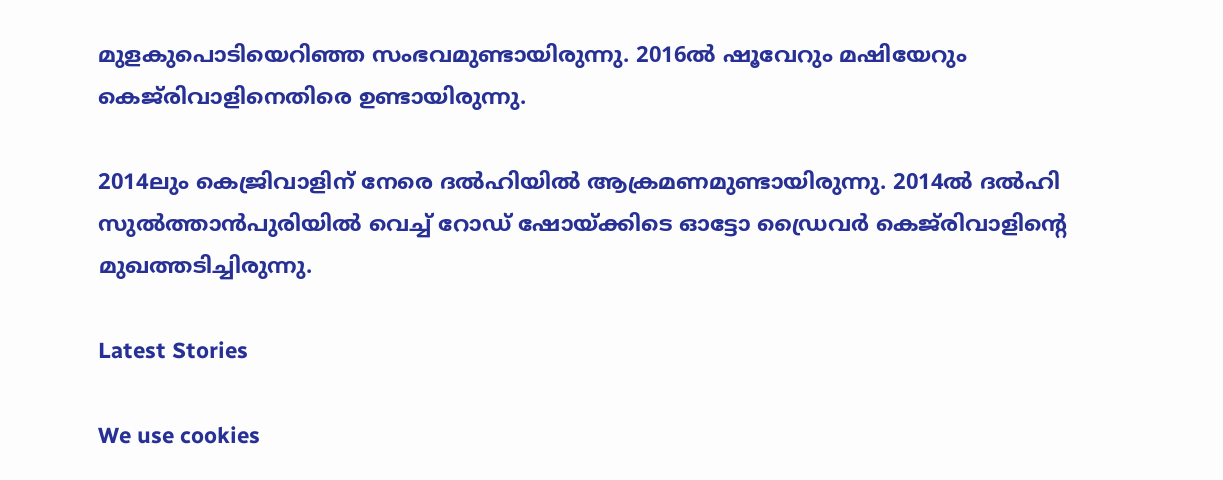മുളകുപൊടിയെറിഞ്ഞ സംഭവമുണ്ടായിരുന്നു. 2016ല്‍ ഷൂവേറും മഷിയേറും കെജ്‌രിവാളിനെതിരെ ഉണ്ടായിരുന്നു.

2014ലും കെജ്രിവാളിന് നേരെ ദല്‍ഹിയില്‍ ആക്രമണമുണ്ടായിരുന്നു. 2014ല്‍ ദല്‍ഹി സുല്‍ത്താന്‍പുരിയില്‍ വെച്ച് റോഡ് ഷോയ്ക്കിടെ ഓട്ടോ ഡ്രൈവര്‍ കെജ്‌രിവാളിന്റെ മുഖത്തടിച്ചിരുന്നു.

Latest Stories

We use cookies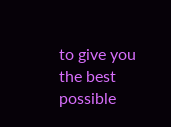to give you the best possible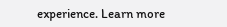experience. Learn more